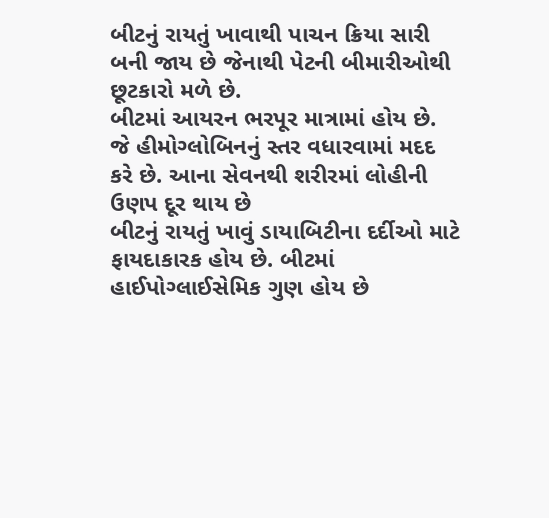બીટનું રાયતું ખાવાથી પાચન ક્રિયા સારી બની જાય છે જેનાથી પેટની બીમારીઓથી છૂટકારો મળે છે.
બીટમાં આયરન ભરપૂર માત્રામાં હોય છે. જે હીમોગ્લોબિનનું સ્તર વધારવામાં મદદ કરે છે. આના સેવનથી શરીરમાં લોહીની ઉણપ દૂર થાય છે
બીટનું રાયતું ખાવું ડાયાબિટીના દર્દીઓ માટે ફાયદાકારક હોય છે. બીટમાં હાઈપોગ્લાઈસેમિક ગુણ હોય છે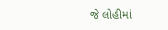જે લોહીમાં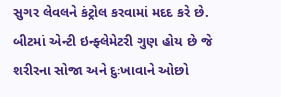સુગર લેવલને કંટ્રોલ કરવામાં મદદ કરે છે.
બીટમાં એન્ટી ઇન્ફ્લેમેટરી ગુણ હોય છે જે શરીરના સોજા અને દુઃખાવાને ઓછો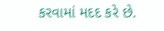કરવામાં મદદ કરે છે.